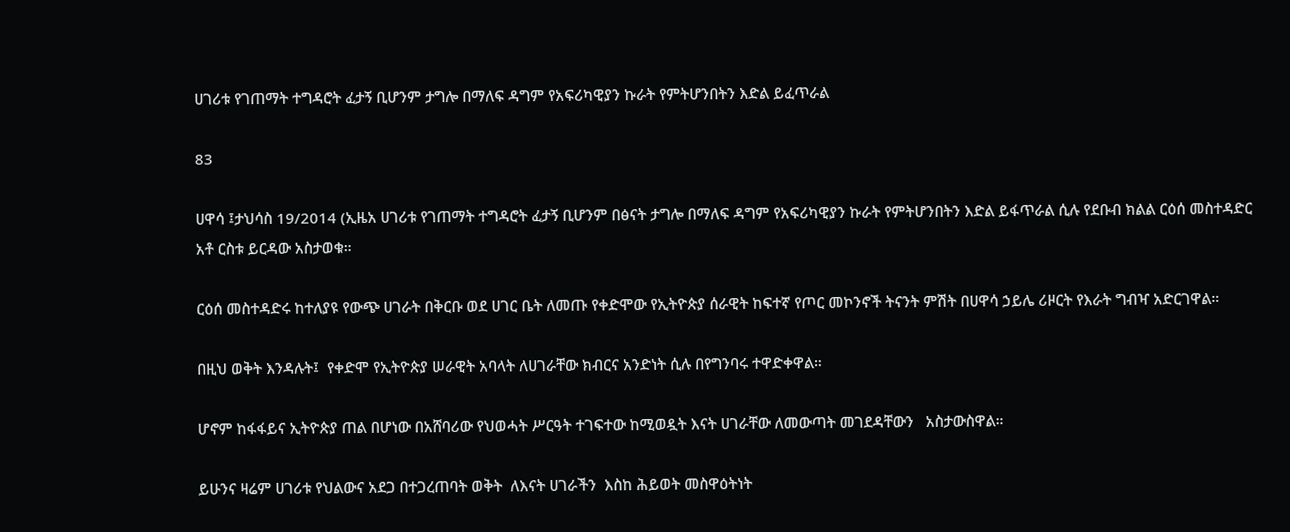ሀገሪቱ የገጠማት ተግዳሮት ፈታኝ ቢሆንም ታግሎ በማለፍ ዳግም የአፍሪካዊያን ኩራት የምትሆንበትን እድል ይፈጥራል

83

ሀዋሳ ፤ታህሳስ 19/2014 (ኢዜአ ሀገሪቱ የገጠማት ተግዳሮት ፈታኝ ቢሆንም በፅናት ታግሎ በማለፍ ዳግም የአፍሪካዊያን ኩራት የምትሆንበትን እድል ይፋጥራል ሲሉ የደቡብ ክልል ርዕሰ መስተዳድር አቶ ርስቱ ይርዳው አስታወቁ።

ርዕሰ መስተዳድሩ ከተለያዩ የውጭ ሀገራት በቅርቡ ወደ ሀገር ቤት ለመጡ የቀድሞው የኢትዮጵያ ሰራዊት ከፍተኛ የጦር መኮንኖች ትናንት ምሽት በሀዋሳ ኃይሌ ሪዞርት የእራት ግብዣ አድርገዋል።

በዚህ ወቅት እንዳሉት፤  የቀድሞ የኢትዮጵያ ሠራዊት አባላት ለሀገራቸው ክብርና አንድነት ሲሉ በየግንባሩ ተዋድቀዋል።

ሆኖም ከፋፋይና ኢትዮጵያ ጠል በሆነው በአሸባሪው የህወሓት ሥርዓት ተገፍተው ከሚወዷት እናት ሀገራቸው ለመውጣት መገደዳቸውን   አስታውስዋል።

ይሁንና ዛሬም ሀገሪቱ የህልውና አደጋ በተጋረጠባት ወቅት  ለእናት ሀገራችን  እስከ ሕይወት መስዋዕትነት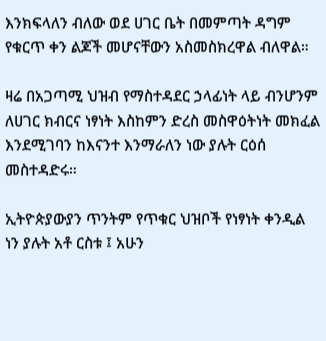እንክፍላለን ብለው ወደ ሀገር ቤት በመምጣት ዳግም የቁርጥ ቀን ልጆች መሆናቸውን አስመስክረዋል ብለዋል።

ዛሬ በአጋጣሚ ህዝብ የማስተዳደር ኃላፊነት ላይ ብንሆንም ለሀገር ክብርና ነፃነት እስከምን ድረስ መስዋዕትነት መክፈል እንደሚገባን ከእናንተ እንማራለን ነው ያሉት ርዕሰ መስተዳድሩ።

ኢትዮጵያውያን ጥንትም የጥቁር ህዝቦች የነፃነት ቀንዲል ነን ያሉት አቶ ርስቱ ፤ አሁን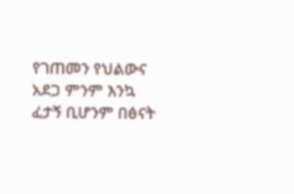የገጠመን የህልውና አደጋ ምንም እንኳ ፈታኝ ቢሆንም በፅናት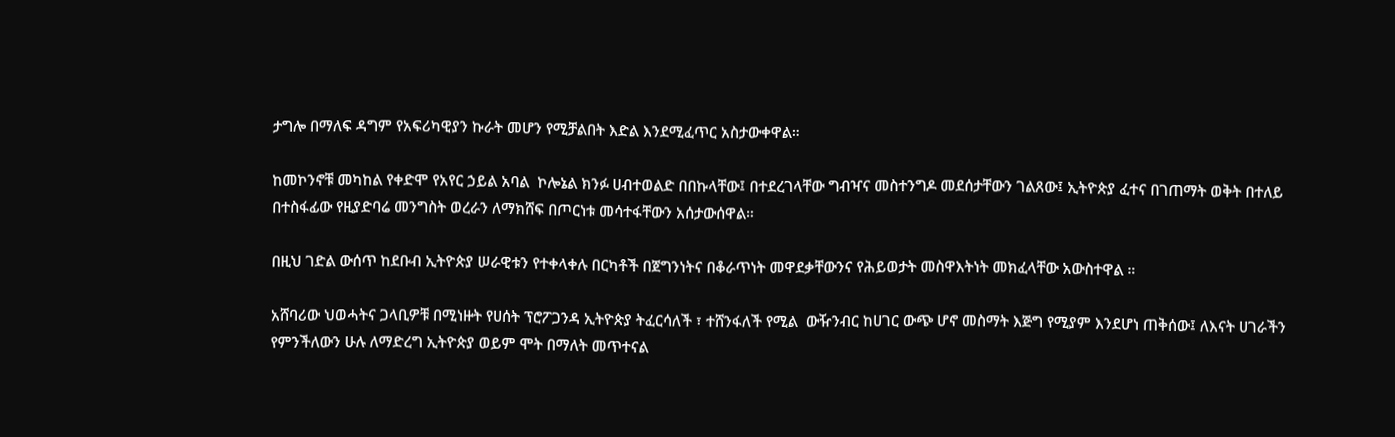ታግሎ በማለፍ ዳግም የአፍሪካዊያን ኩራት መሆን የሚቻልበት እድል እንደሚፈጥር አስታውቀዋል።

ከመኮንኖቹ መካከል የቀድሞ የአየር ኃይል አባል  ኮሎኔል ክንፉ ሀብተወልድ በበኩላቸው፤ በተደረገላቸው ግብዣና መስተንግዶ መደሰታቸውን ገልጸው፤ ኢትዮጵያ ፈተና በገጠማት ወቅት በተለይ በተስፋፊው የዚያድባሬ መንግስት ወረራን ለማክሸፍ በጦርነቱ መሳተፋቸውን አሰታውሰዋል።

በዚህ ገድል ውሰጥ ከደቡብ ኢትዮጵያ ሠራዊቱን የተቀላቀሉ በርካቶች በጀግንነትና በቆራጥነት መዋደቃቸውንና የሕይወታት መስዋእትነት መክፈላቸው አውስተዋል ።

አሸባሪው ህወሓትና ጋላቢዎቹ በሚነዙት የሀሰት ፕሮፖጋንዳ ኢትዮጵያ ትፈርሳለች ፣ ተሸንፋለች የሚል  ውዥንብር ከሀገር ውጭ ሆኖ መስማት እጅግ የሚያም እንደሆነ ጠቅሰው፤ ለእናት ሀገራችን የምንችለውን ሁሉ ለማድረግ ኢትዮጵያ ወይም ሞት በማለት መጥተናል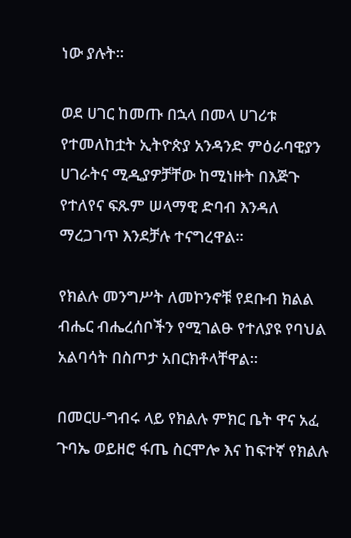ነው ያሉት።

ወደ ሀገር ከመጡ በኋላ በመላ ሀገሪቱ የተመለከቷት ኢትዮጵያ አንዳንድ ምዕራባዊያን ሀገራትና ሚዲያዎቻቸው ከሚነዙት በእጅጉ የተለየና ፍጹም ሠላማዊ ድባብ እንዳለ ማረጋገጥ እንደቻሉ ተናግረዋል።

የክልሉ መንግሥት ለመኮንኖቹ የደቡብ ክልል ብሔር ብሔረሰቦችን የሚገልፁ የተለያዩ የባህል አልባሳት በስጦታ አበርክቶላቸዋል።

በመርሀ-ግብሩ ላይ የክልሉ ምክር ቤት ዋና አፈ ጉባኤ ወይዘሮ ፋጤ ስርሞሎ እና ከፍተኛ የክልሉ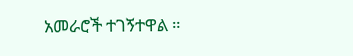አመራሮች ተገኝተዋል ።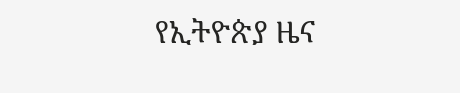የኢትዮጵያ ዜና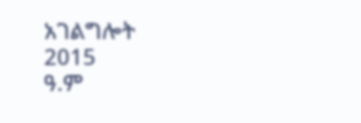አገልግሎት
2015
ዓ.ም